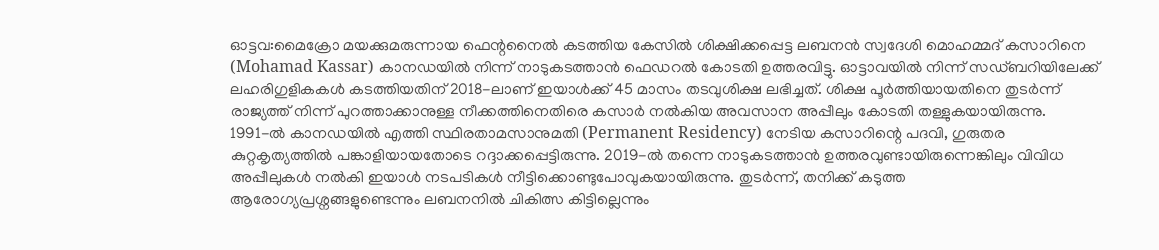ഓട്ടവ:മൈക്രോ മയക്കുമരുന്നായ ഫെന്റനൈൽ കടത്തിയ കേസിൽ ശിക്ഷിക്കപ്പെട്ട ലബനൻ സ്വദേശി മൊഹമ്മദ് കസാറിനെ (Mohamad Kassar) കാനഡയിൽ നിന്ന് നാടുകടത്താൻ ഫെഡറൽ കോടതി ഉത്തരവിട്ടു. ഓട്ടാവയിൽ നിന്ന് സഡ്ബറിയിലേക്ക് ലഹരിഗുളികകൾ കടത്തിയതിന് 2018-ലാണ് ഇയാൾക്ക് 45 മാസം തടവുശിക്ഷ ലഭിച്ചത്. ശിക്ഷ പൂർത്തിയായതിനെ തുടർന്ന് രാജ്യത്ത് നിന്ന് പുറത്താക്കാനുള്ള നീക്കത്തിനെതിരെ കസാർ നൽകിയ അവസാന അപ്പീലും കോടതി തള്ളുകയായിരുന്നു.
1991-ൽ കാനഡയിൽ എത്തി സ്ഥിരതാമസാനുമതി (Permanent Residency) നേടിയ കസാറിന്റെ പദവി, ഗുരുതര കുറ്റകൃത്യത്തിൽ പങ്കാളിയായതോടെ റദ്ദാക്കപ്പെട്ടിരുന്നു. 2019-ൽ തന്നെ നാടുകടത്താൻ ഉത്തരവുണ്ടായിരുന്നെങ്കിലും വിവിധ അപ്പീലുകൾ നൽകി ഇയാൾ നടപടികൾ നീട്ടിക്കൊണ്ടുപോവുകയായിരുന്നു. തുടർന്ന്, തനിക്ക് കടുത്ത ആരോഗ്യപ്രശ്നങ്ങളുണ്ടെന്നും ലബനനിൽ ചികിത്സ കിട്ടില്ലെന്നും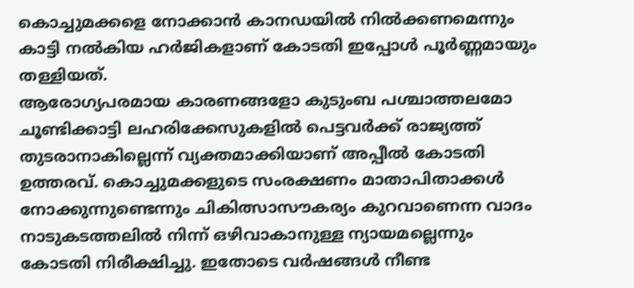കൊച്ചുമക്കളെ നോക്കാൻ കാനഡയിൽ നിൽക്കണമെന്നും കാട്ടി നൽകിയ ഹർജികളാണ് കോടതി ഇപ്പോൾ പൂർണ്ണമായും തള്ളിയത്.
ആരോഗ്യപരമായ കാരണങ്ങളോ കുടുംബ പശ്ചാത്തലമോ ചൂണ്ടിക്കാട്ടി ലഹരിക്കേസുകളിൽ പെട്ടവർക്ക് രാജ്യത്ത് തുടരാനാകില്ലെന്ന് വ്യക്തമാക്കിയാണ് അപ്പീൽ കോടതി ഉത്തരവ്. കൊച്ചുമക്കളുടെ സംരക്ഷണം മാതാപിതാക്കൾ നോക്കുന്നുണ്ടെന്നും ചികിത്സാസൗകര്യം കുറവാണെന്ന വാദം നാടുകടത്തലിൽ നിന്ന് ഒഴിവാകാനുള്ള ന്യായമല്ലെന്നും കോടതി നിരീക്ഷിച്ചു. ഇതോടെ വർഷങ്ങൾ നീണ്ട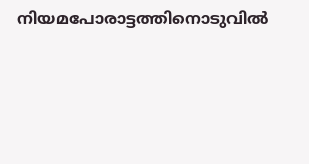നിയമപോരാട്ടത്തിനൊടുവിൽ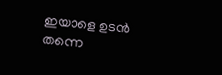ഇയാളെ ഉടൻ തന്നെ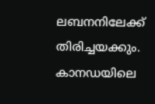ലബനനിലേക്ക് തിരിച്ചയക്കും.
കാനഡയിലെ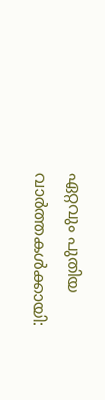ഏറ്റവും പുതിയ വാർത്തകൾക്കായി: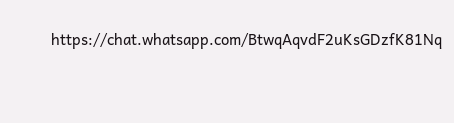https://chat.whatsapp.com/BtwqAqvdF2uKsGDzfK81Nq